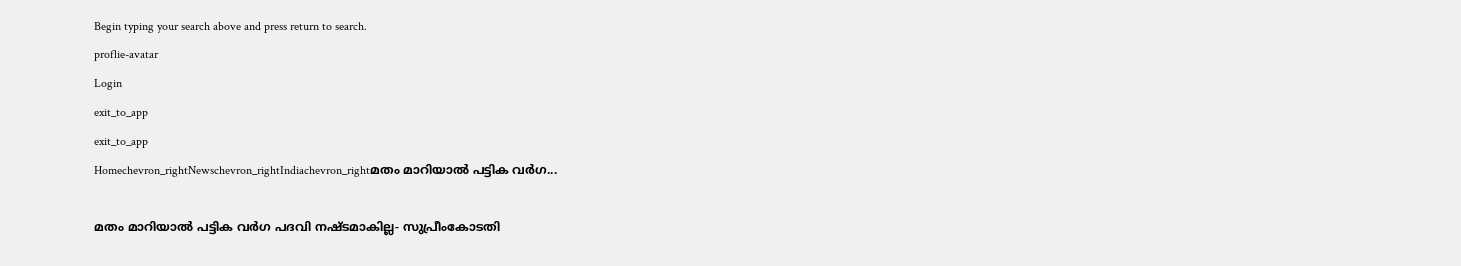Begin typing your search above and press return to search.
proflie-avatar
Login
exit_to_app
exit_to_app
Homechevron_rightNewschevron_rightIndiachevron_rightമതം മാറിയാൽ പട്ടിക വർഗ...

മതം മാറിയാൽ പട്ടിക വർഗ പദവി നഷ്ടമാകില്ല- സുപ്രീംകോടതി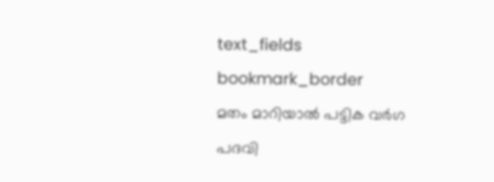text_fields
bookmark_border
മതം മാറിയാൽ പട്ടിക വർഗ പദവി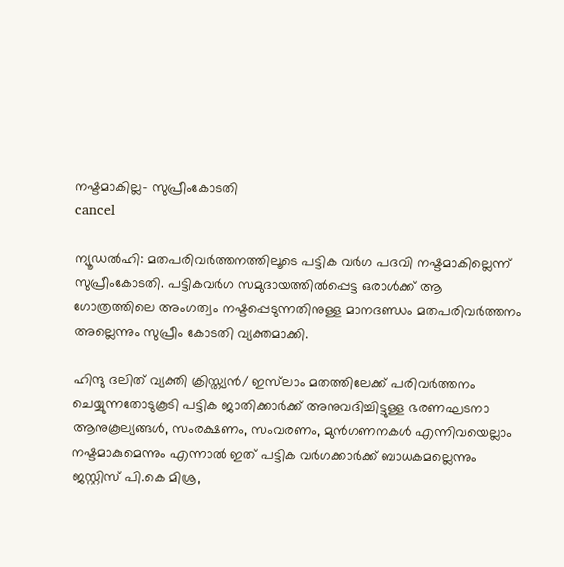നഷ്ടമാകില്ല- സുപ്രീംകോടതി
cancel

ന്യൂഡൽഹി: മതപരിവർത്തനത്തിലൂടെ പട്ടിക വർഗ പദവി നഷ്ടമാകില്ലെന്ന് സുപ്രീംകോടതി. പട്ടികവർഗ സമുദായത്തിൽപ്പെട്ട ഒരാൾക്ക് ആ ഗോത്രത്തിലെ അംഗത്വം നഷ്ടപ്പെടുന്നതിനുള്ള മാനദണ്ഡം മതപരിവർത്തനം അല്ലെന്നും സുപ്രീം കോടതി വ്യക്തമാക്കി.

ഹിന്ദു ദലിത് വ്യക്തി ക്രിസ്ത്യൻ/ ഇസ്‌ലാം മതത്തിലേക്ക് പരിവർത്തനം ചെയ്യുന്നതോടുകൂടി പട്ടിക ജാതിക്കാർക്ക് അനുവദിച്ചിട്ടുള്ള ഭരണഘടനാ ആനുകൂല്യങ്ങൾ, സംരക്ഷണം, സംവരണം, മുൻഗണനകൾ എന്നിവയെല്ലാം നഷ്ടമാകുമെന്നും എന്നാൽ ഇത് പട്ടിക വർഗക്കാർക്ക് ബാധകമല്ലെന്നും ജസ്റ്റിസ് പി.കെ മിശ്ര,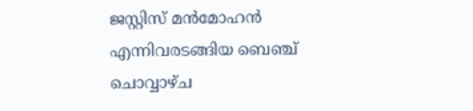ജസ്റ്റിസ് മൻമോഹൻ എന്നിവരടങ്ങിയ ബെഞ്ച് ചൊവ്വാഴ്ച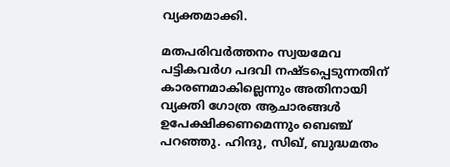വ്യക്തമാക്കി.

മതപരിവർത്തനം സ്വയമേവ പട്ടികവർഗ പദവി നഷ്ടപ്പെടുന്നതിന് കാരണമാകില്ലെന്നും അതിനായി വ്യക്തി ഗോത്ര ആചാരങ്ങൾ ഉപേക്ഷിക്കണമെന്നും ബെഞ്ച് പറഞ്ഞു. ഹിന്ദു, സിഖ്, ബുദ്ധമതം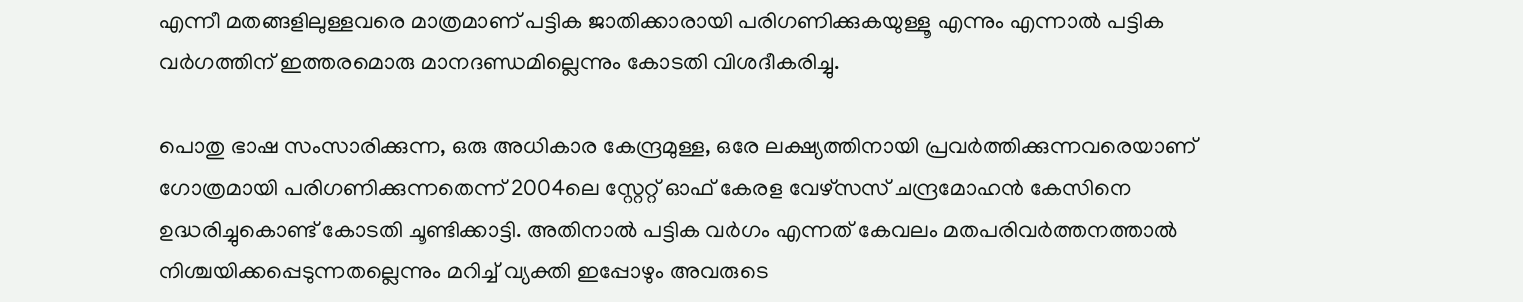എന്നീ മതങ്ങളിലുള്ളവരെ മാത്രമാണ് പട്ടിക ജാതിക്കാരായി പരിഗണിക്കുകയുള്ളൂ എന്നും എന്നാൽ പട്ടിക വർഗത്തിന് ഇത്തരമൊരു മാനദണ്ഡമില്ലെന്നും കോടതി വിശദീകരിച്ചു.

പൊതു ഭാഷ സംസാരിക്കുന്ന, ഒരു അധികാര കേന്ദ്രമുള്ള, ഒരേ ലക്ഷ്യത്തിനായി പ്രവർത്തിക്കുന്നവരെയാണ് ഗോത്രമായി പരിഗണിക്കുന്നതെന്ന് 2004ലെ സ്റ്റേറ്റ് ഓഫ് കേരള വേഴ്സസ് ചന്ദ്രമോഹൻ കേസിനെ ഉദ്ധരിച്ചുകൊണ്ട് കോടതി ചൂണ്ടിക്കാട്ടി. അതിനാൽ പട്ടിക വർഗം എന്നത് കേവലം മതപരിവർത്തനത്താൽ നിശ്ചയിക്കപ്പെടുന്നതല്ലെന്നും മറിച്ച് വ്യക്തി ഇപ്പോഴും അവരുടെ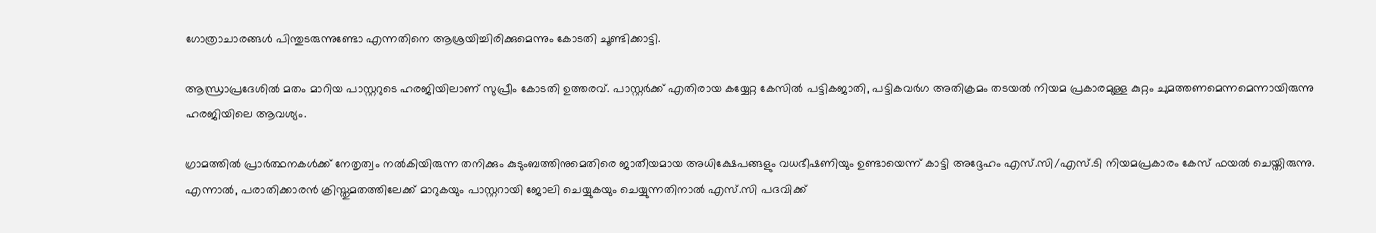ഗോത്രാചാരങ്ങൾ പിന്തുടരുന്നുണ്ടോ എന്നതിനെ ആശ്രയിച്ചിരിക്കുമെന്നും കോടതി ചൂണ്ടിക്കാട്ടി.

ആന്ധ്രാപ്രദേശിൽ മതം മാറിയ പാസ്റ്ററുടെ ഹരജിയിലാണ് സുപ്രീം കോടതി ഉത്തരവ്. പാസ്റ്റർക്ക് എതിരായ കയ്യേറ്റ കേസിൽ പട്ടികജാതി, പട്ടികവർഗ അതിക്രമം തടയൽ നിയമ പ്രകാരമുള്ള കുറ്റം ചുമത്തണമെന്നമെന്നായിരുന്നു ഹരജിയിലെ ആവശ്യം.

ഗ്രാമത്തിൽ പ്രാർത്ഥനകൾക്ക് നേതൃത്വം നൽകിയിരുന്ന തനിക്കും കുടുംബത്തിനുമെതിരെ ജാതീയമായ അധിക്ഷേപങ്ങളും വധഭീഷണിയും ഉണ്ടായെന്ന് കാട്ടി അദ്ദേഹം എസ്‌.സി/എസ്.ടി നിയമപ്രകാരം കേസ് ഫയൽ ചെയ്തിരുന്നു. എന്നാൽ, പരാതിക്കാരൻ ക്രിസ്തുമതത്തിലേക്ക് മാറുകയും പാസ്റ്ററായി ജോലി ചെയ്യുകയും ചെയ്യുന്നതിനാൽ എസ്‌.സി പദവിക്ക്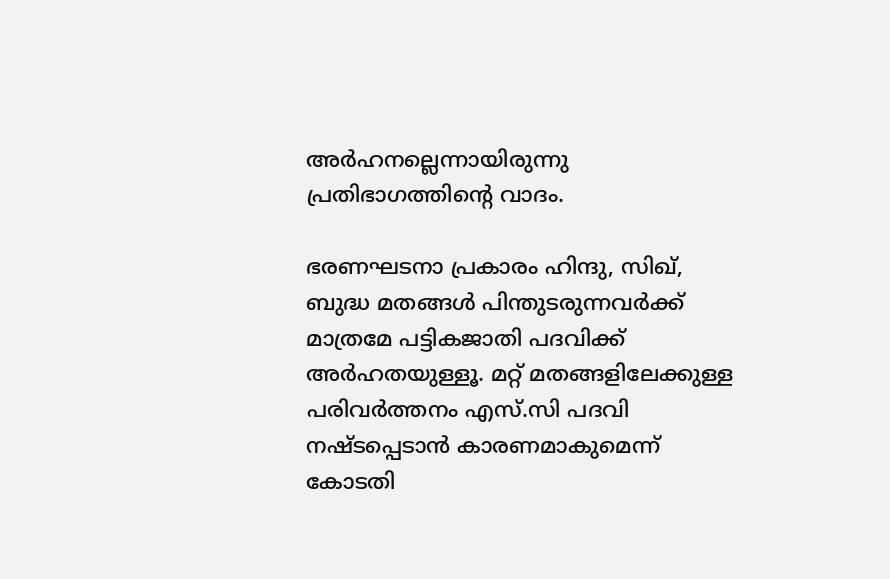അർഹനല്ലെന്നായിരുന്നു പ്രതിഭാഗത്തിന്റെ വാദം.

ഭരണഘടനാ പ്രകാരം ഹിന്ദു, സിഖ്, ബുദ്ധ മതങ്ങൾ പിന്തുടരുന്നവർക്ക് മാത്രമേ പട്ടികജാതി പദവിക്ക് അർഹതയുള്ളൂ. മറ്റ് മതങ്ങളിലേക്കുള്ള പരിവർത്തനം എസ്‌.സി പദവി നഷ്ടപ്പെടാൻ കാരണമാകുമെന്ന് കോടതി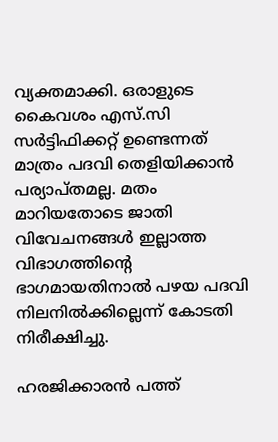വ്യക്തമാക്കി. ഒരാളുടെ കൈവശം എസ്‌.സി സർട്ടിഫിക്കറ്റ് ഉണ്ടെന്നത് മാത്രം പദവി തെളിയിക്കാൻ പര്യാപ്തമല്ല. മതം മാറിയതോടെ ജാതി വിവേചനങ്ങൾ ഇല്ലാത്ത വിഭാഗത്തിന്റെ ഭാഗമായതിനാൽ പഴയ പദവി നിലനിൽക്കില്ലെന്ന് കോടതി നിരീക്ഷിച്ചു.

ഹരജിക്കാരൻ പത്ത്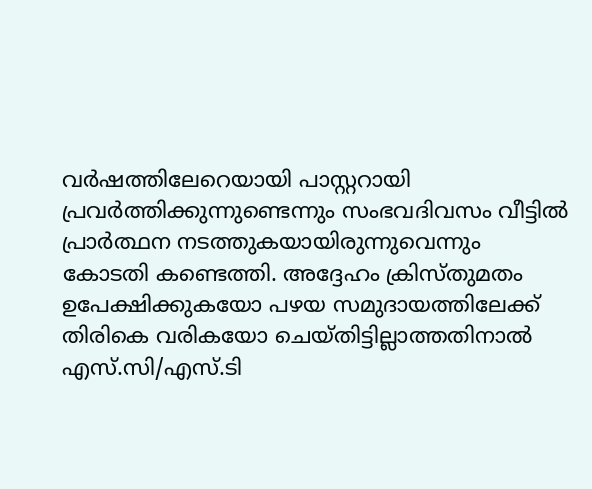വർഷത്തിലേറെയായി പാസ്റ്ററായി പ്രവർത്തിക്കുന്നുണ്ടെന്നും സംഭവദിവസം വീട്ടിൽ പ്രാർത്ഥന നടത്തുകയായിരുന്നുവെന്നും കോടതി കണ്ടെത്തി. അദ്ദേഹം ക്രിസ്തുമതം ഉപേക്ഷിക്കുകയോ പഴയ സമുദായത്തിലേക്ക് തിരികെ വരികയോ ചെയ്തിട്ടില്ലാത്തതിനാൽ എസ്‌.സി/എസ്.ടി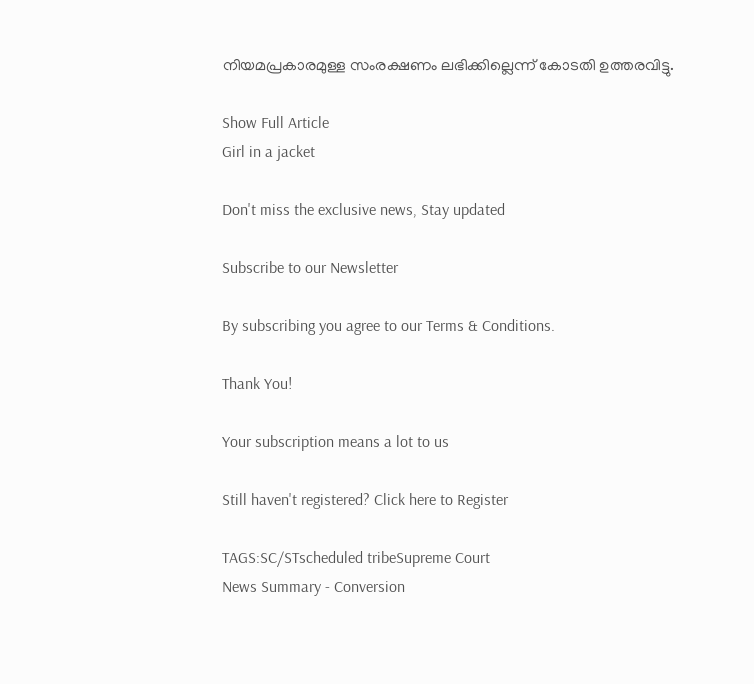നിയമപ്രകാരമുള്ള സംരക്ഷണം ലഭിക്കില്ലെന്ന് കോടതി ഉത്തരവിട്ടു.

Show Full Article
Girl in a jacket

Don't miss the exclusive news, Stay updated

Subscribe to our Newsletter

By subscribing you agree to our Terms & Conditions.

Thank You!

Your subscription means a lot to us

Still haven't registered? Click here to Register

TAGS:SC/STscheduled tribeSupreme Court
News Summary - Conversion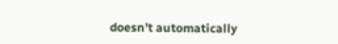doesn’t automatically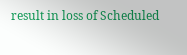result in loss of Scheduled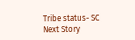Tribe status- SC
Next Story